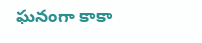ఘనంగా కాకా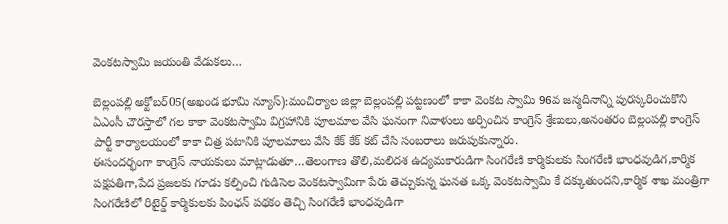వెంకటస్వామి జయంతి వేడుకలు…

బెల్లంపల్లి అక్టోబర్05(అఖండ భూమి న్యూస్):మంచిర్యాల జిల్లా బెల్లంపల్లి పట్టణంలో కాకా వెంకట స్వామి 96వ జన్మదినాన్ని పురస్కరించుకొని ఏఎంసీ చౌరస్తాలో గల కాకా వెంకటస్వామి విగ్రహానికి పూలమాల వేసి ఘనంగా నివాళులు అర్పించిన కాంగ్రెస్ శ్రేణులు,అనంతరం బెల్లంపల్లి కాంగ్రెస్ పార్టీ కార్యాలయంలో కాకా చిత్ర పటానికి పూలమాలు వేసి కేక్ కేక్ కట్ చేసి సంబరాలు జరుపుకున్నారు.
ఈసందర్భంగా కాంగ్రెస్ నాయకులు మాట్లాడుతూ…తెలంగాణ తొలి,మలిదశ ఉద్యమకారుడిగా సింగరేణి కార్మికులకు సింగరేణి భాంధవుడిగ,కార్మిక పక్షపతిగా,పేద ప్రజలకు గూడు కల్పించి గుడిసెల వెంకటస్వామిగా పేరు తెచ్చుకున్న ఘనత ఒక్క వెంకటస్వామి కే దక్కుతుందని,కార్మిక శాఖ మంత్రిగా సింగరేణిలో రిటైర్డ్ కార్మికులకు పింఛన్ పథకం తెచ్చి సింగరేణి భాంధవుడిగా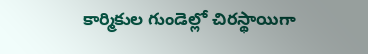కార్మికుల గుండెల్లో చిరస్థాయిగా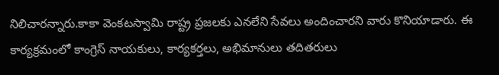నిలిచారన్నారు.కాకా వెంకటస్వామి రాష్ట్ర ప్రజలకు ఎనలేని సేవలు అందించారని వారు కొనియాడారు. ఈ కార్యక్రమంలో కాంగ్రెస్ నాయకులు, కార్యకర్తలు, అభిమానులు తదితరులు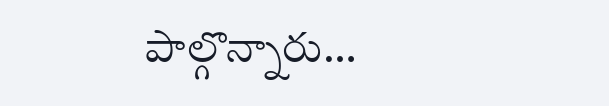పాల్గొన్నారు…